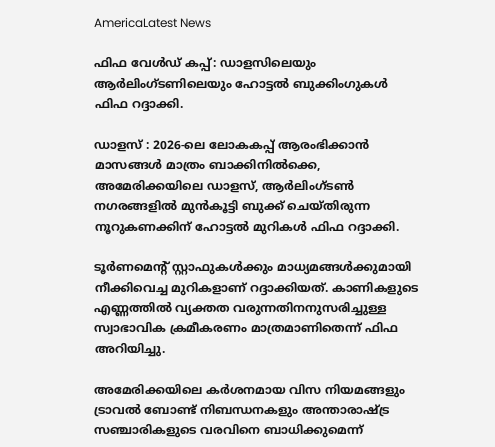AmericaLatest News

ഫിഫ വേൾഡ് കപ്പ്: ഡാളസിലെയും ആർലിംഗ്ടണിലെയും ഹോട്ടൽ ബുക്കിംഗുകൾ ഫിഫ റദ്ദാക്കി.

ഡാളസ് : 2026-ലെ ലോകകപ്പ് ആരംഭിക്കാൻ മാസങ്ങൾ മാത്രം ബാക്കിനിൽക്കെ, അമേരിക്കയിലെ ഡാളസ്, ആർലിംഗ്ടൺ നഗരങ്ങളിൽ മുൻകൂട്ടി ബുക്ക് ചെയ്തിരുന്ന നൂറുകണക്കിന് ഹോട്ടൽ മുറികൾ ഫിഫ റദ്ദാക്കി.

ടൂർണമെന്റ് സ്റ്റാഫുകൾക്കും മാധ്യമങ്ങൾക്കുമായി നീക്കിവെച്ച മുറികളാണ് റദ്ദാക്കിയത്. കാണികളുടെ എണ്ണത്തിൽ വ്യക്തത വരുന്നതിനനുസരിച്ചുള്ള സ്വാഭാവിക ക്രമീകരണം മാത്രമാണിതെന്ന് ഫിഫ അറിയിച്ചു.

അമേരിക്കയിലെ കർശനമായ വിസ നിയമങ്ങളും ട്രാവൽ ബോണ്ട് നിബന്ധനകളും അന്താരാഷ്ട്ര സഞ്ചാരികളുടെ വരവിനെ ബാധിക്കുമെന്ന്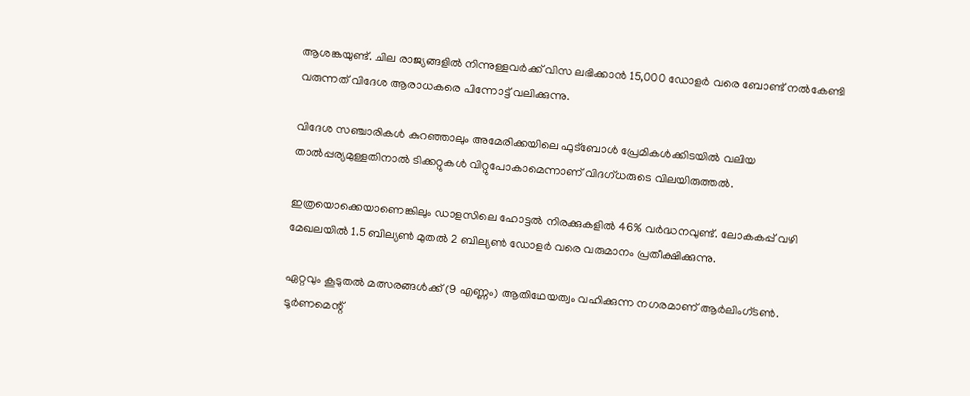ആശങ്കയുണ്ട്. ചില രാജ്യങ്ങളിൽ നിന്നുള്ളവർക്ക് വിസ ലഭിക്കാൻ 15,000 ഡോളർ വരെ ബോണ്ട് നൽകേണ്ടി വരുന്നത് വിദേശ ആരാധകരെ പിന്നോട്ട് വലിക്കുന്നു.

വിദേശ സഞ്ചാരികൾ കുറഞ്ഞാലും അമേരിക്കയിലെ ഫുട്ബോൾ പ്രേമികൾക്കിടയിൽ വലിയ താൽപ്പര്യമുള്ളതിനാൽ ടിക്കറ്റുകൾ വിറ്റുപോകാമെന്നാണ് വിദഗ്ധരുടെ വിലയിരുത്തൽ.

ഇത്രയൊക്കെയാണെങ്കിലും ഡാളസിലെ ഹോട്ടൽ നിരക്കുകളിൽ 46% വർദ്ധനവുണ്ട്. ലോകകപ്പ് വഴി മേഖലയിൽ 1.5 ബില്യൺ മുതൽ 2 ബില്യൺ ഡോളർ വരെ വരുമാനം പ്രതീക്ഷിക്കുന്നു.

ഏറ്റവും കൂടുതൽ മത്സരങ്ങൾക്ക് (9 എണ്ണം) ആതിഥേയത്വം വഹിക്കുന്ന നഗരമാണ് ആർലിംഗ്ടൺ. ടൂർണമെന്റ്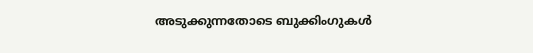അടുക്കുന്നതോടെ ബുക്കിംഗുകൾ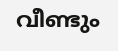വീണ്ടും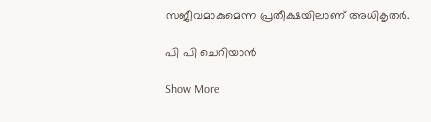സജീവമാകുമെന്ന പ്രതീക്ഷയിലാണ് അധികൃതർ.

പി പി ചെറിയാൻ

Show More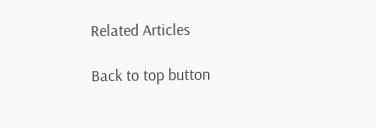Related Articles

Back to top button